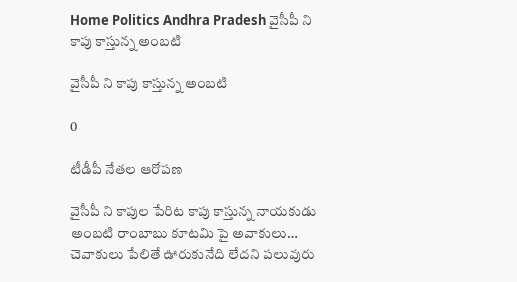Home Politics Andhra Pradesh వైసీపీ ని కాపు కాస్తున్న అంబటి

వైసీపీ ని కాపు కాస్తున్న అంబటి

0

టీడీపీ నేతల ఆరోపణ

వైసీపీ ని కాపుల పేరిట కాపు కాస్తున్న నాయకుడు అంబటి రాంబాబు కూటమి పై అవాకులు… చెవాకులు పేలితే ఊరుకునేది లేదని పలువురు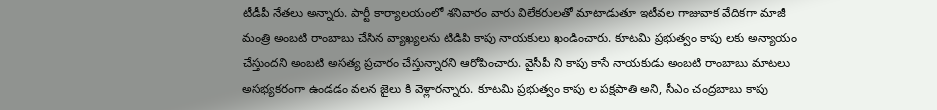టీడీపీ నేతలు అన్నారు. పార్టీ కార్యాలయంలో శనివారం వారు విలేకరులతో మాటాడుతూ ఇటీవల గాజువాక వేదికగా మాజీ మంత్రి అంబటి రాంబాబు చేసిన వ్యాఖ్యలను టిడిపి కాపు నాయకులు ఖండించారు. కూటమి ప్రభుత్వం కాపు లకు అన్యాయం చేస్తుందని అంబటి అసత్య ప్రచారం చేస్తున్నారని ఆరోపించారు. వైసీపీ ని కాపు కాసే నాయకుడు అంబటి రాంబాబు మాటలు అసభ్యకరంగా ఉండడం వలన జైలు కి వెళ్లారన్నారు. కూటమి ప్రభుత్వం కాపు ల పక్షపాతి అని, సీఎం చంద్రబాబు కాపు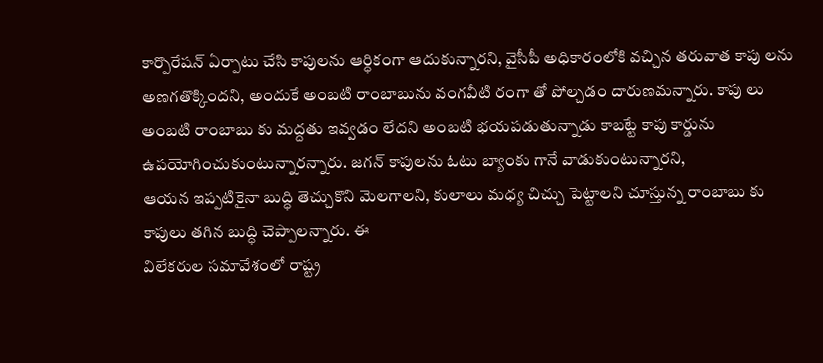కార్పొరేషన్ ఏర్పాటు చేసి కాపులను ఆర్ధికంగా ఆదుకున్నారని, వైసీపీ అధికారంలోకి వచ్చిన తరువాత కాపు లను అణగతొక్కిందని, అందుకే అంబటి రాంబాబును వంగవీటి రంగా తో పోల్చడం దారుణమన్నారు. కాపు లు అంబటి రాంబాబు కు మద్దతు ఇవ్వడం లేదని అంబటి భయపడుతున్నాడు కాబట్టే కాపు కార్డును ఉపయోగించుకుంటున్నారన్నారు. జగన్ కాపులను ఓటు బ్యాంకు గానే వాడుకుంటున్నారని,
ఆయన ఇప్పటికైనా బుద్ధి తెచ్చుకొని మెలగాలని, కులాలు మధ్య చిచ్చు పెట్టాలని చూస్తున్న రాంబాబు కు కాపులు తగిన బుద్ధి చెప్పాలన్నారు. ఈ
విలేకరుల సమావేశంలో రాష్ట్ర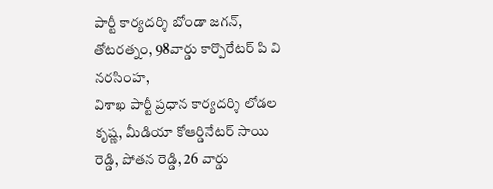పార్టీ కార్యదర్శి బోండా జగన్, తోటరత్నం, 98వార్డు కార్పొరేటర్ పి వి నరసింహ,
విశాఖ పార్టీ ప్రధాన కార్యదర్శి లోడల కృష్ణ, మీడియా కోఆర్డినేటర్ సాయి రెడ్డి, పోతన రెడ్డి, 26 వార్డు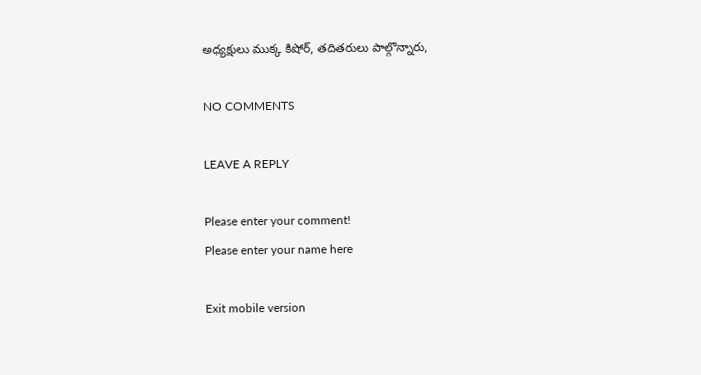అధ్యక్షులు ముక్క కిషోర్, తదితరులు పాల్గొన్నారు,

NO COMMENTS

LEAVE A REPLY

Please enter your comment!
Please enter your name here

Exit mobile version